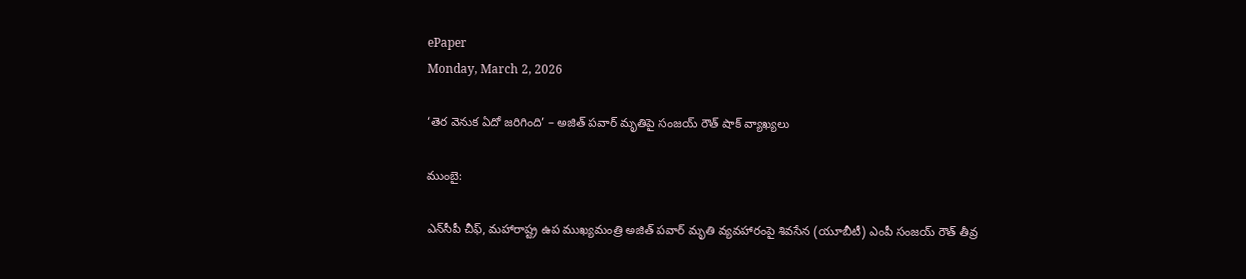ePaper
Monday, March 2, 2026

‘తెర వెనుక ఏదో జరిగింది’ – అజిత్ పవార్ మృతిపై సంజయ్ రౌత్ షాక్ వ్యాఖ్యలు

ముంబై:

ఎన్‌సీపీ చీఫ్, మహారాష్ట్ర ఉప ముఖ్యమంత్రి అజిత్ పవార్ మృతి వ్యవహారంపై శివసేన (యూబీటీ) ఎంపీ సంజయ్ రౌత్ తీవ్ర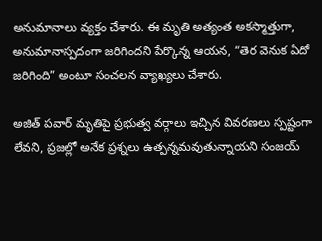అనుమానాలు వ్యక్తం చేశారు. ఈ మృతి అత్యంత అకస్మాత్తుగా, అనుమానాస్పదంగా జరిగిందని పేర్కొన్న ఆయన, “తెర వెనుక ఏదో జరిగింది” అంటూ సంచలన వ్యాఖ్యలు చేశారు.

అజిత్ పవార్ మృతిపై ప్రభుత్వ వర్గాలు ఇచ్చిన వివరణలు స్పష్టంగా లేవని, ప్రజల్లో అనేక ప్రశ్నలు ఉత్పన్నమవుతున్నాయని సంజయ్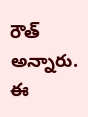రౌత్ అన్నారు. ఈ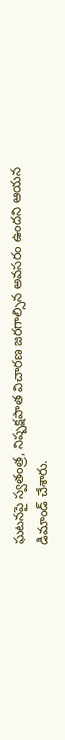ఘటనపై స్వతంత్ర, నిష్పక్షపాత విచారణ జరగాల్సిన అవసరం ఉందని ఆయన డిమాండ్ చేశారు.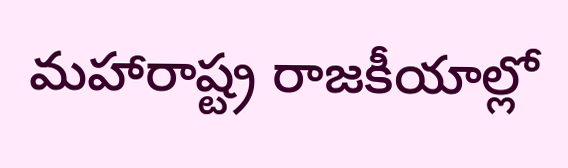మహారాష్ట్ర రాజకీయాల్లో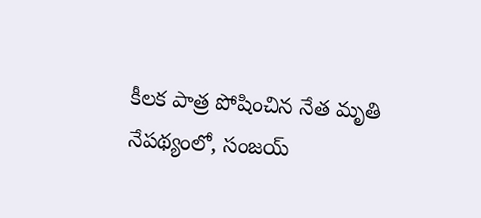కీలక పాత్ర పోషించిన నేత మృతి నేపథ్యంలో, సంజయ్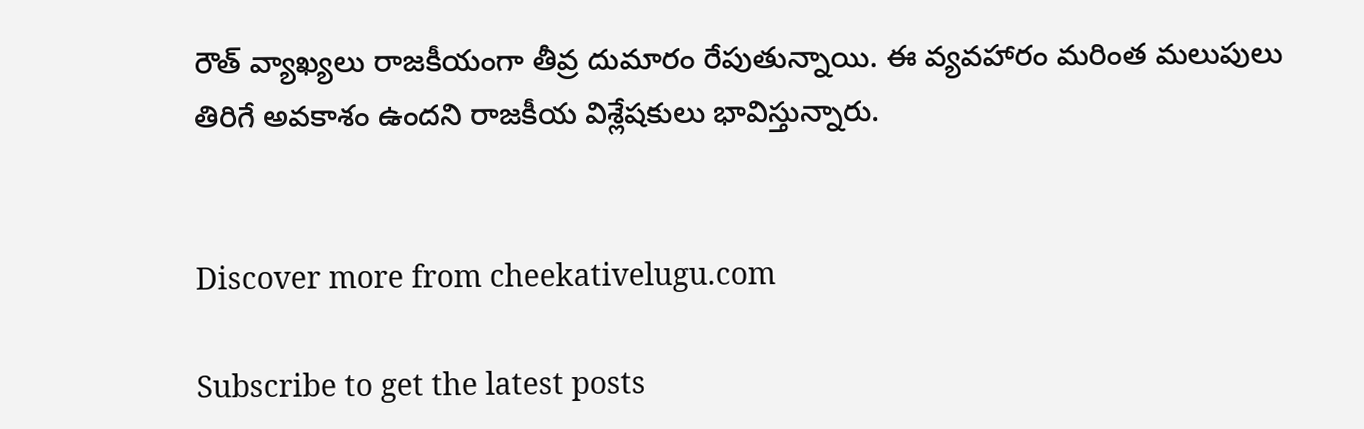రౌత్ వ్యాఖ్యలు రాజకీయంగా తీవ్ర దుమారం రేపుతున్నాయి. ఈ వ్యవహారం మరింత మలుపులు తిరిగే అవకాశం ఉందని రాజకీయ విశ్లేషకులు భావిస్తున్నారు.


Discover more from cheekativelugu.com

Subscribe to get the latest posts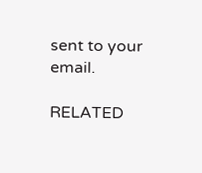sent to your email.

RELATED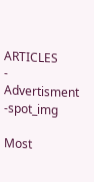ARTICLES
- Advertisment -spot_img

Most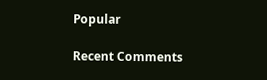Popular

Recent Comments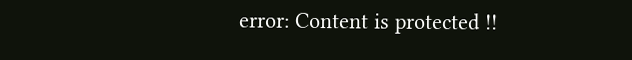error: Content is protected !!